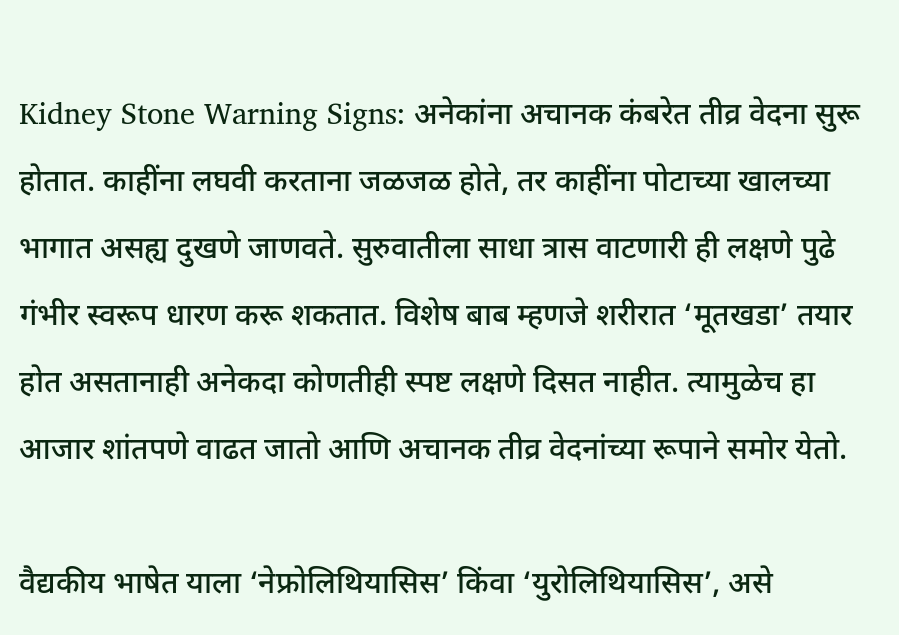Kidney Stone Warning Signs: अनेकांना अचानक कंबरेत तीव्र वेदना सुरू होतात. काहींना लघवी करताना जळजळ होते, तर काहींना पोटाच्या खालच्या भागात असह्य दुखणे जाणवते. सुरुवातीला साधा त्रास वाटणारी ही लक्षणे पुढे गंभीर स्वरूप धारण करू शकतात. विशेष बाब म्हणजे शरीरात ‘मूतखडा’ तयार होत असतानाही अनेकदा कोणतीही स्पष्ट लक्षणे दिसत नाहीत. त्यामुळेच हा आजार शांतपणे वाढत जातो आणि अचानक तीव्र वेदनांच्या रूपाने समोर येतो.

वैद्यकीय भाषेत याला ‘नेफ्रोलिथियासिस’ किंवा ‘युरोलिथियासिस’, असे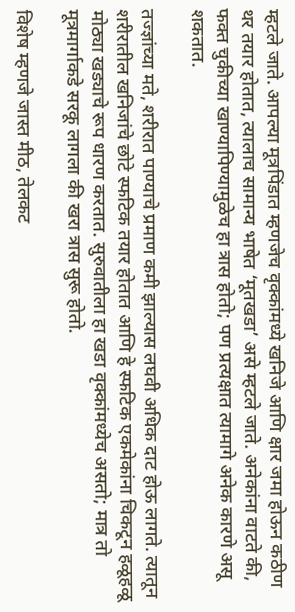म्हटले जाते. आपल्या मूत्रपिंडात म्हणजेच वृक्कांमध्ये खनिजे आणि क्षार जमा होऊन कठीण थर तयार होतात, त्यालाच सामान्य भाषेत ‘मूतखडा’ असे म्हटले जाते. अनेकांना वाटते की, फक्त चुकीच्या खाण्यापिण्यामुळेच हा त्रास होतो; पण प्रत्यक्षात त्यामागे अनेक कारणे असू शकतात.

तज्ज्ञांच्या मते, शरीरात पाण्याचे प्रमाण कमी झाल्यास लघवी अधिक दाट होऊ लागते. त्यातून शरीरातील खनिजांचे छोटे स्फटिक तयार होतात आणि हे स्फटिक एकमेकांना चिकटून हळूहळू मोठ्या खड्याचे रूप धारण करतात. सुरुवातीला हा खडा वृक्कांमध्येच असतो; मात्र तो मूत्रमार्गाकडे सरकू लागला की खरा त्रास सुरू होतो.

विशेष म्हणजे जास्त मीठ, तेलकट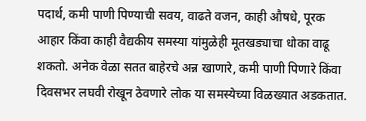पदार्थ, कमी पाणी पिण्याची सवय, वाढते वजन, काही औषधे, पूरक आहार किंवा काही वैद्यकीय समस्या यांमुळेही मूतखड्याचा धोका वाढू शकतो. अनेक वेळा सतत बाहेरचे अन्न खाणारे, कमी पाणी पिणारे किंवा दिवसभर लघवी रोखून ठेवणारे लोक या समस्येच्या विळख्यात अडकतात.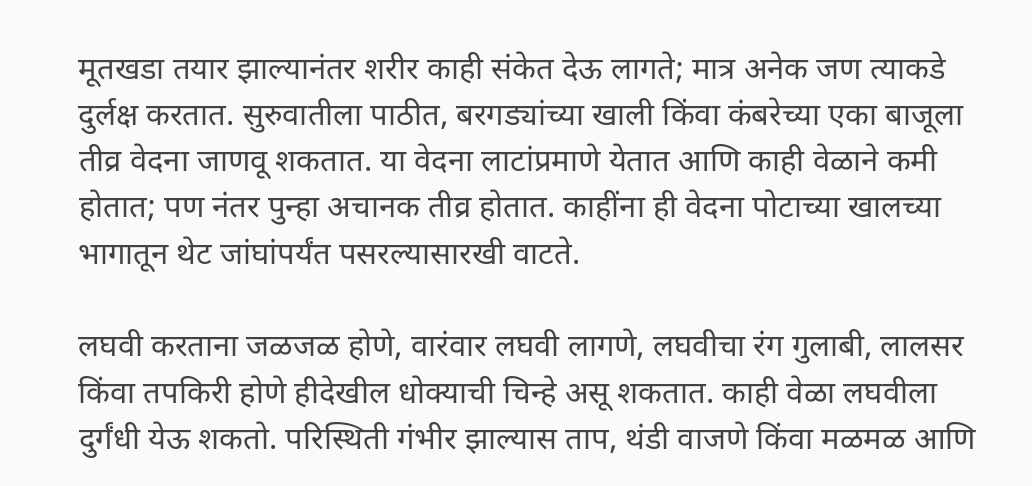मूतखडा तयार झाल्यानंतर शरीर काही संकेत देऊ लागते; मात्र अनेक जण त्याकडे दुर्लक्ष करतात. सुरुवातीला पाठीत, बरगड्यांच्या खाली किंवा कंबरेच्या एका बाजूला तीव्र वेदना जाणवू शकतात. या वेदना लाटांप्रमाणे येतात आणि काही वेळाने कमी होतात; पण नंतर पुन्हा अचानक तीव्र होतात. काहींना ही वेदना पोटाच्या खालच्या भागातून थेट जांघांपर्यंत पसरल्यासारखी वाटते.

लघवी करताना जळजळ होणे, वारंवार लघवी लागणे, लघवीचा रंग गुलाबी, लालसर किंवा तपकिरी होणे हीदेखील धोक्याची चिन्हे असू शकतात. काही वेळा लघवीला दुर्गंधी येऊ शकतो. परिस्थिती गंभीर झाल्यास ताप, थंडी वाजणे किंवा मळमळ आणि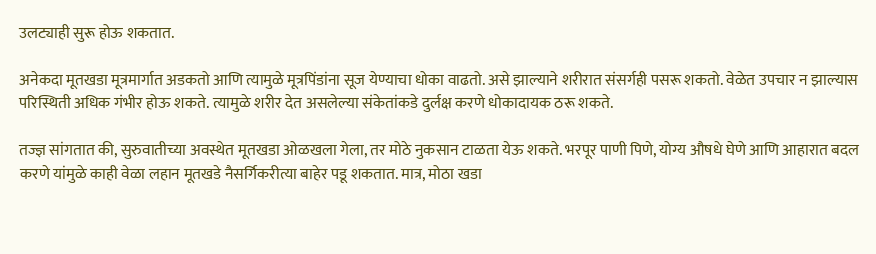उलट्याही सुरू होऊ शकतात.

अनेकदा मूतखडा मूत्रमार्गात अडकतो आणि त्यामुळे मूत्रपिंडांना सूज येण्याचा धोका वाढतो. असे झाल्याने शरीरात संसर्गही पसरू शकतो. वेळेत उपचार न झाल्यास परिस्थिती अधिक गंभीर होऊ शकते. त्यामुळे शरीर देत असलेल्या संकेतांकडे दुर्लक्ष करणे धोकादायक ठरू शकते.

तज्ज्ञ सांगतात की, सुरुवातीच्या अवस्थेत मूतखडा ओळखला गेला, तर मोठे नुकसान टाळता येऊ शकते. भरपूर पाणी पिणे, योग्य औषधे घेणे आणि आहारात बदल करणे यांमुळे काही वेळा लहान मूतखडे नैसर्गिकरीत्या बाहेर पडू शकतात. मात्र, मोठा खडा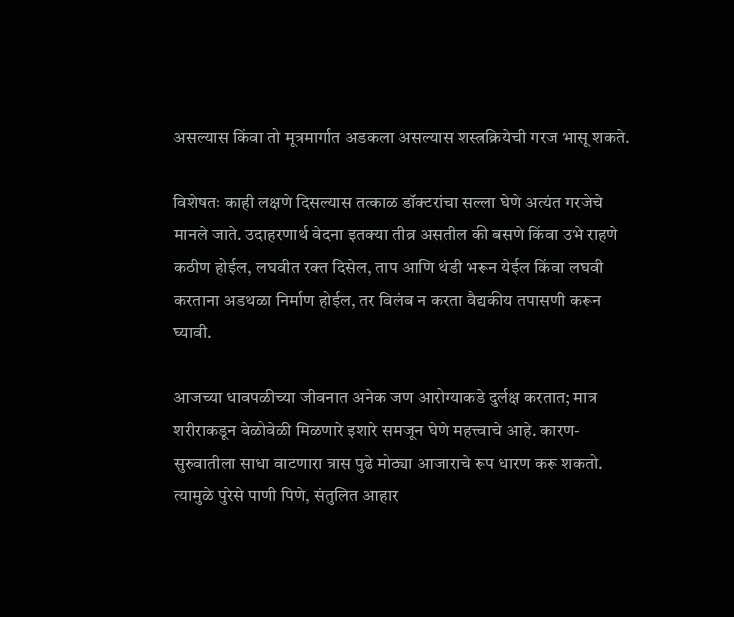असल्यास किंवा तो मूत्रमार्गात अडकला असल्यास शस्त्रक्रियेची गरज भासू शकते.

विशेषतः काही लक्षणे दिसल्यास तत्काळ डॉक्टरांचा सल्ला घेणे अत्यंत गरजेचे मानले जाते. उदाहरणार्थ वेदना इतक्या तीव्र असतील की बसणे किंवा उभे राहणे कठीण होईल, लघवीत रक्त दिसेल, ताप आणि थंडी भरून येईल किंवा लघवी करताना अडथळा निर्माण होईल, तर विलंब न करता वैद्यकीय तपासणी करून घ्यावी.

आजच्या धावपळीच्या जीवनात अनेक जण आरोग्याकडे दुर्लक्ष करतात; मात्र शरीराकडून वेळोवेळी मिळणारे इशारे समजून घेणे महत्त्वाचे आहे. कारण- सुरुवातीला साधा वाटणारा त्रास पुढे मोठ्या आजाराचे रूप धारण करू शकतो. त्यामुळे पुरेसे पाणी पिणे, संतुलित आहार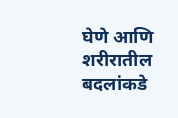घेणे आणि शरीरातील बदलांकडे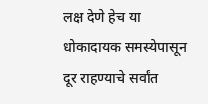लक्ष देणे हेच या धोकादायक समस्येपासून दूर राहण्याचे सर्वांत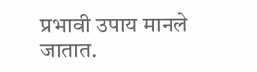प्रभावी उपाय मानले जातात.